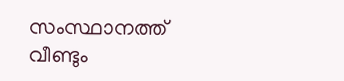സംസ്ഥാനത്ത് വീണ്ടും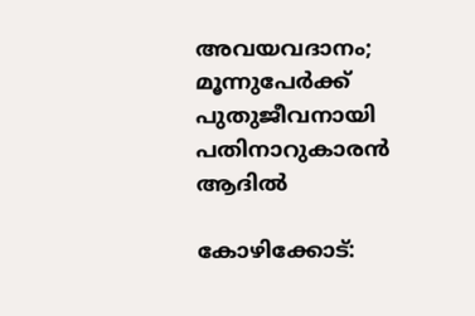അവയവദാനം; മൂന്നുപേർക്ക് പുതുജീവനായി പതിനാറുകാരൻ ആദില്‍

കോഴിക്കോട്: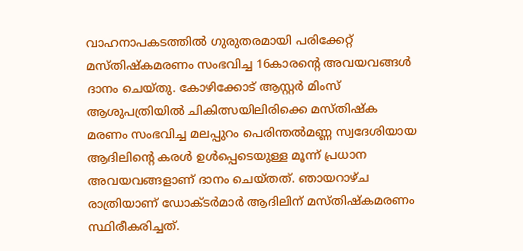വാഹനാപകടത്തില്‍ ഗുരുതരമായി പരിക്കേറ്റ് മസ്തിഷ്‌കമരണം സംഭവിച്ച 16കാരന്റെ അവയവങ്ങള്‍ ദാനം ചെയ്തു. കോഴിക്കോട് ആസ്റ്റര്‍ മിംസ് ആശുപത്രിയില്‍ ചികിത്സയിലിരിക്കെ മസ്തിഷ്‌ക മരണം സംഭവിച്ച മലപ്പുറം പെരിന്തല്‍മണ്ണ സ്വദേശിയായ ആദിലിന്റെ കരള്‍ ഉള്‍പ്പെടെയുള്ള മൂന്ന് പ്രധാന അവയവങ്ങളാണ് ദാനം ചെയ്തത്. ഞായറാഴ്ച രാത്രിയാണ് ഡോക്ടര്‍മാര്‍ ആദിലിന് മസ്തിഷ്‌കമരണം സ്ഥിരീകരിച്ചത്.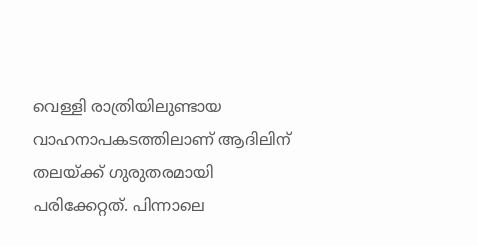വെള്ളി രാത്രിയിലുണ്ടായ വാഹനാപകടത്തിലാണ് ആദിലിന് തലയ്ക്ക് ഗുരുതരമായി പരിക്കേറ്റത്. പിന്നാലെ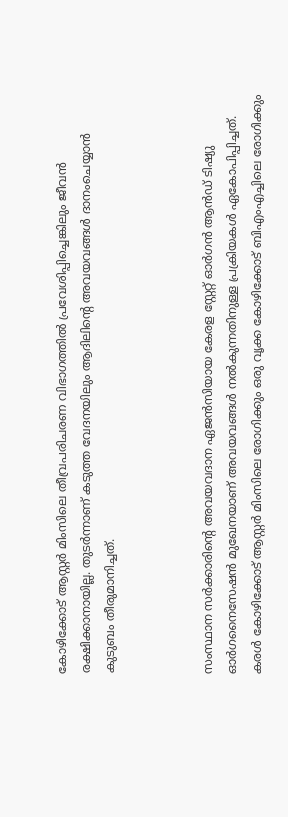കോഴിക്കോട് ആസ്റ്റര്‍ മിംസിലെ തീവ്രപരിചരണ വിഭാഗത്തില്‍ പ്രവേശിപ്പിച്ചെങ്കിലും ജീവന്‍ രക്ഷിക്കാനായില്ല. തുടര്‍ന്നാണ് കടുത്ത വേദനയിലും ആദിലിന്റെ അവയവങ്ങള്‍ ദാനംചെയ്യാന്‍ കുടുബം തീരുമാനിച്ചത്.



സംസ്ഥാന സര്‍ക്കാരിന്റെ അവയവദാന ഏജന്‍സിയായ കേരള സ്റ്റേറ്റ് ഓര്‍ഗന്‍ ആന്‍ഡ് ടിഷ്യു ഓര്‍ഗനൈസേഷന്‍ മുഖേനയാണ് അവയവങ്ങള്‍ നല്‍കുന്നതിനുള്ള പ്രക്രിയകള്‍ ഏകോപിപ്പിച്ചത്. കരള്‍ കോഴിക്കോട് ആസ്റ്റര്‍ മിംസിലെ രോഗിക്കും ഒരു വൃക്ക കോഴിക്കോട് ബിഎംഎച്ചിലെ രോഗിക്കും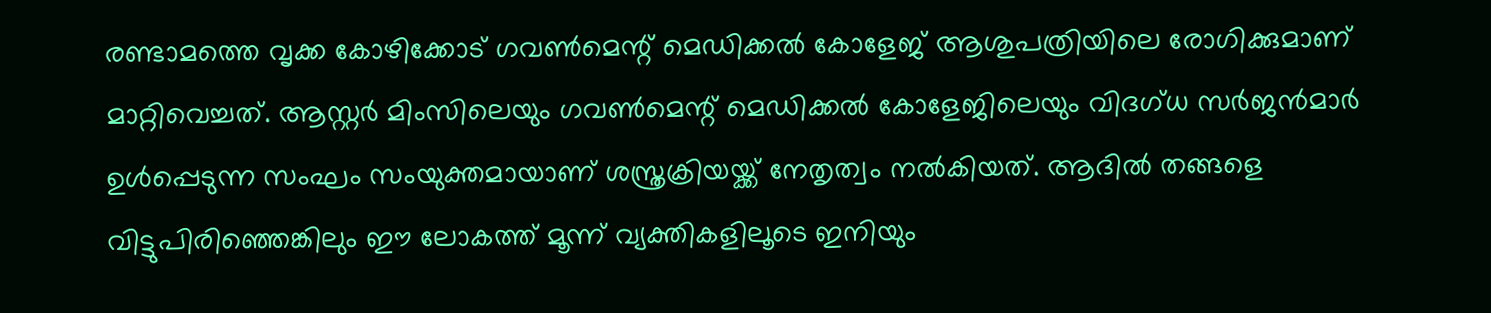രണ്ടാമത്തെ വൃക്ക കോഴിക്കോട് ഗവണ്‍മെന്റ് മെഡിക്കല്‍ കോളേജ് ആശുപത്രിയിലെ രോഗിക്കുമാണ് മാറ്റിവെച്ചത്. ആസ്റ്റര്‍ മിംസിലെയും ഗവണ്‍മെന്റ് മെഡിക്കല്‍ കോളേജിലെയും വിദഗ്ധ സര്‍ജന്‍മാര്‍ ഉള്‍പ്പെടുന്ന സംഘം സംയുക്തമായാണ് ശസ്ത്രക്രിയയ്ക്ക് നേതൃത്വം നല്‍കിയത്. ആദില്‍ തങ്ങളെ വിട്ടുപിരിഞ്ഞെങ്കിലും ഈ ലോകത്ത് മൂന്ന് വ്യക്തികളിലൂടെ ഇനിയും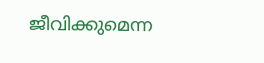ജീവിക്കുമെന്ന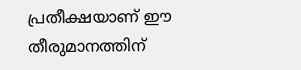പ്രതീക്ഷയാണ് ഈ തീരുമാനത്തിന്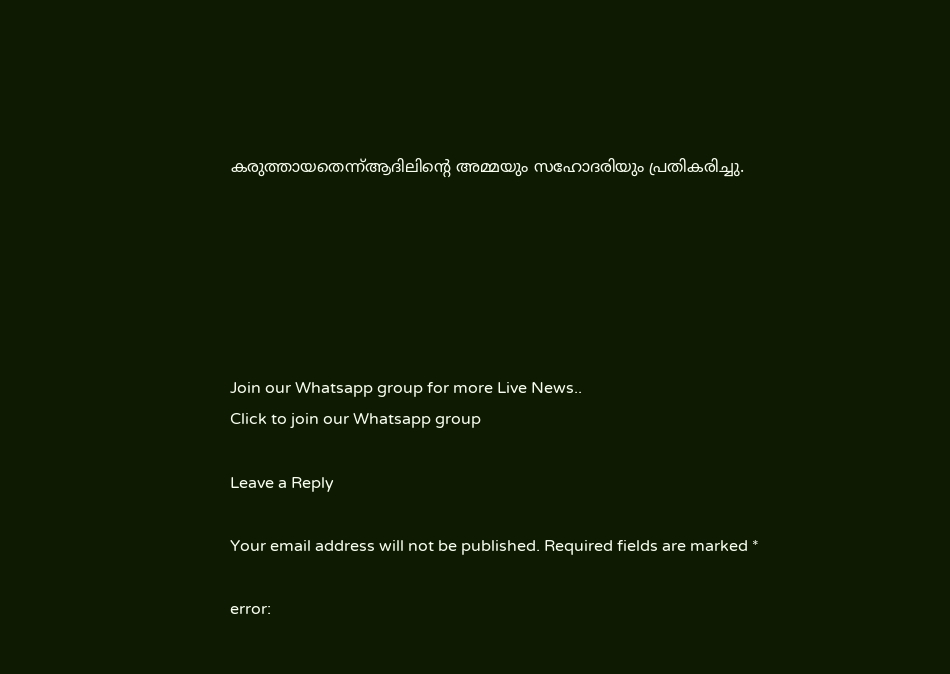കരുത്തായതെന്ന്ആദിലിന്റെ അമ്മയും സഹോദരിയും പ്രതികരിച്ചു.






Join our Whatsapp group for more Live News..
Click to join our Whatsapp group

Leave a Reply

Your email address will not be published. Required fields are marked *

error: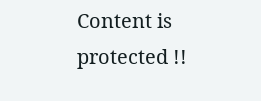Content is protected !!